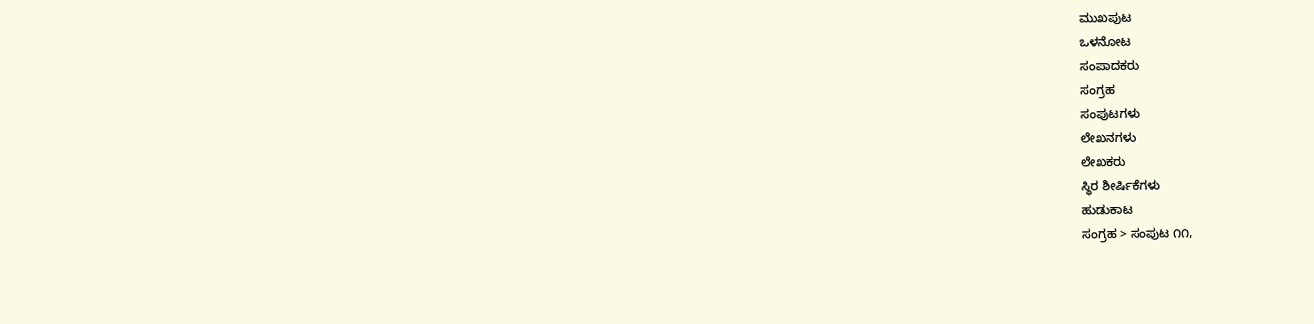ಮುಖಪುಟ
ಒಳನೋಟ
ಸಂಪಾದಕರು
ಸಂಗ್ರಹ
ಸಂಪುಟಗಳು
ಲೇಖನಗಳು
ಲೇಖಕರು
ಸ್ಥಿರ ಶೀರ್ಷಿಕೆಗಳು
ಹುಡುಕಾಟ
ಸಂಗ್ರಹ > ಸಂಪುಟ ೧೧,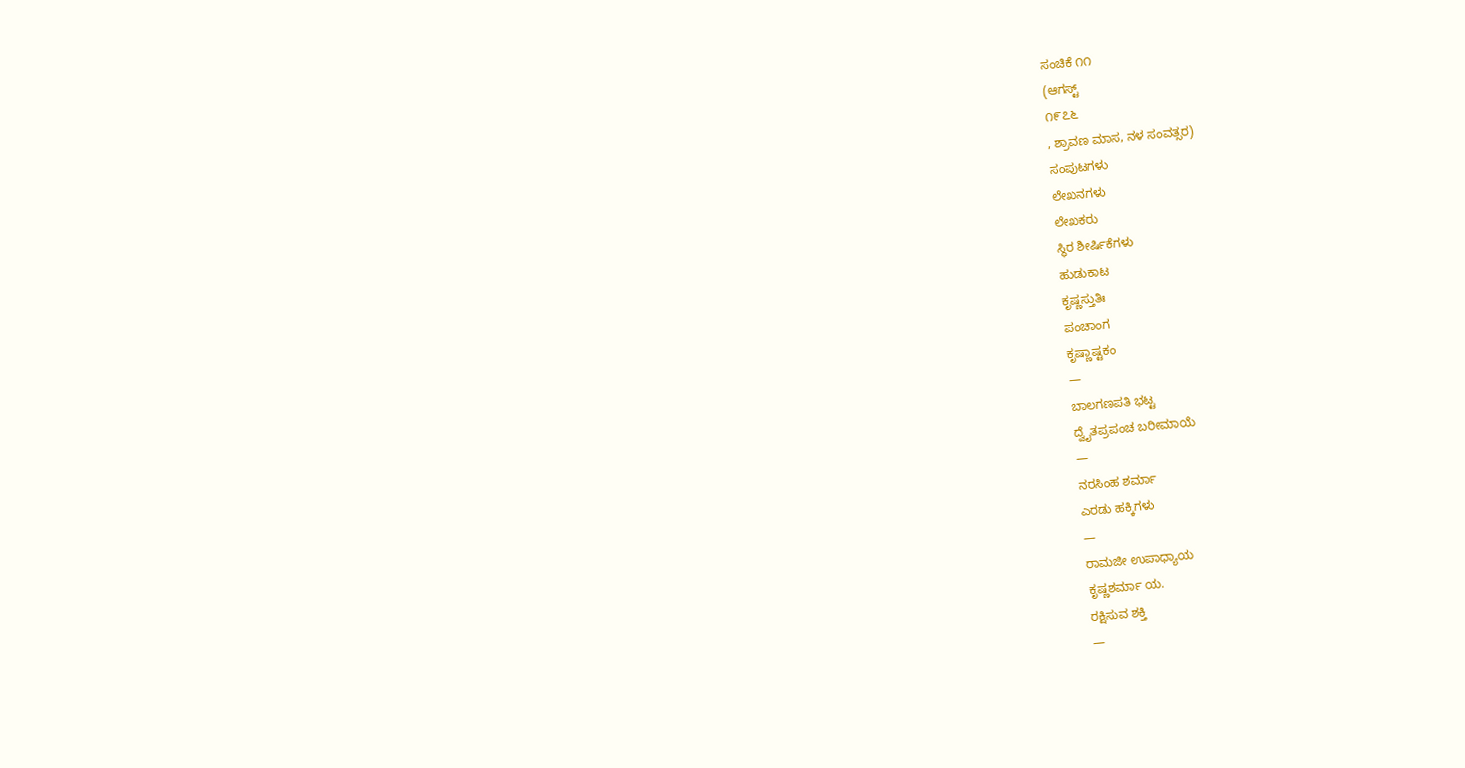ಸಂಚಿಕೆ ೧೧
(ಆಗಸ್ಟ್
೧೯೭೬
, ಶ್ರಾವಣ ಮಾಸ, ನಳ ಸಂವತ್ಸರ)
ಸಂಪುಟಗಳು
ಲೇಖನಗಳು
ಲೇಖಕರು
ಸ್ಥಿರ ಶೀರ್ಷಿಕೆಗಳು
ಹುಡುಕಾಟ
ಕೃಷ್ಣಸ್ತುತಿಃ
ಪಂಚಾಂಗ
ಕೃಷ್ಣಾಷ್ಟಕಂ
—
ಬಾಲಗಣಪತಿ ಭಟ್ಟ
ದ್ವೈತಪ್ರಪಂಚ ಬರೀಮಾಯೆ
—
ನರಸಿಂಹ ಶರ್ಮಾ
ಎರಡು ಹಕ್ಕಿಗಳು
—
ರಾಮಜೀ ಉಪಾಧ್ಯಾಯ
ಕೃಷ್ಣಶರ್ಮಾ ಯ.
ರಕ್ಷಿಸುವ ಶಕ್ತಿ
—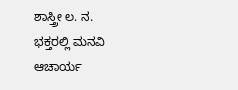ಶಾಸ್ತ್ರೀ ಲ. ನ.
ಭಕ್ತರಲ್ಲಿ ಮನವಿ
ಆಚಾರ್ಯ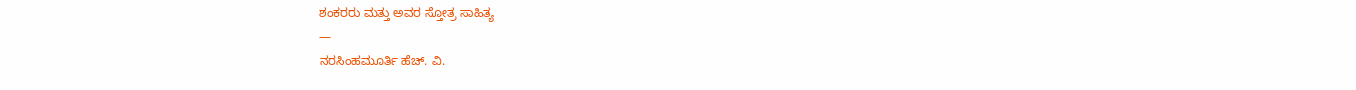ಶಂಕರರು ಮತ್ತು ಅವರ ಸ್ತೋತ್ರ ಸಾಹಿತ್ಯ
—
ನರಸಿಂಹಮೂರ್ತಿ ಹೆಚ್. ವಿ.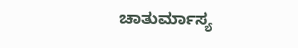ಚಾತುರ್ಮಾಸ್ಯ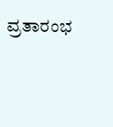ವ್ರತಾರಂಭ